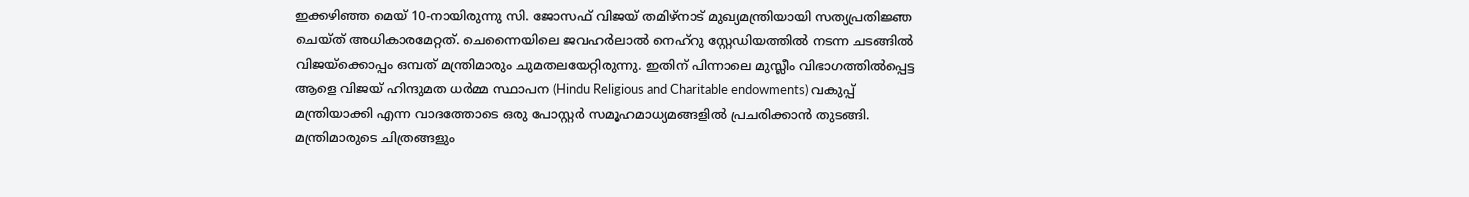ഇക്കഴിഞ്ഞ മെയ് 10-നായിരുന്നു സി. ജോസഫ് വിജയ് തമിഴ്നാട് മുഖ്യമന്ത്രിയായി സത്യപ്രതിജ്ഞ ചെയ്ത് അധികാരമേറ്റത്. ചെന്നൈയിലെ ജവഹർലാൽ നെഹ്‌റു സ്റ്റേഡിയത്തിൽ നടന്ന ചടങ്ങിൽ വിജയ്‍ക്കൊപ്പം ഒമ്പത് മന്ത്രിമാരും ചുമതലയേറ്റിരുന്നു. ഇതിന് പിന്നാലെ മുസ്ലീം വിഭാഗത്തിൽപ്പെട്ട ആളെ വിജയ് ഹിന്ദുമത ധർമ്മ സ്ഥാപന (Hindu Religious and Charitable endowments) വകുപ്പ് മന്ത്രിയാക്കി എന്ന വാദത്തോടെ ഒരു പോസ്റ്റർ സമൂഹമാധ്യമങ്ങളിൽ പ്രചരിക്കാൻ തുടങ്ങി. മന്ത്രിമാരുടെ ചിത്രങ്ങളും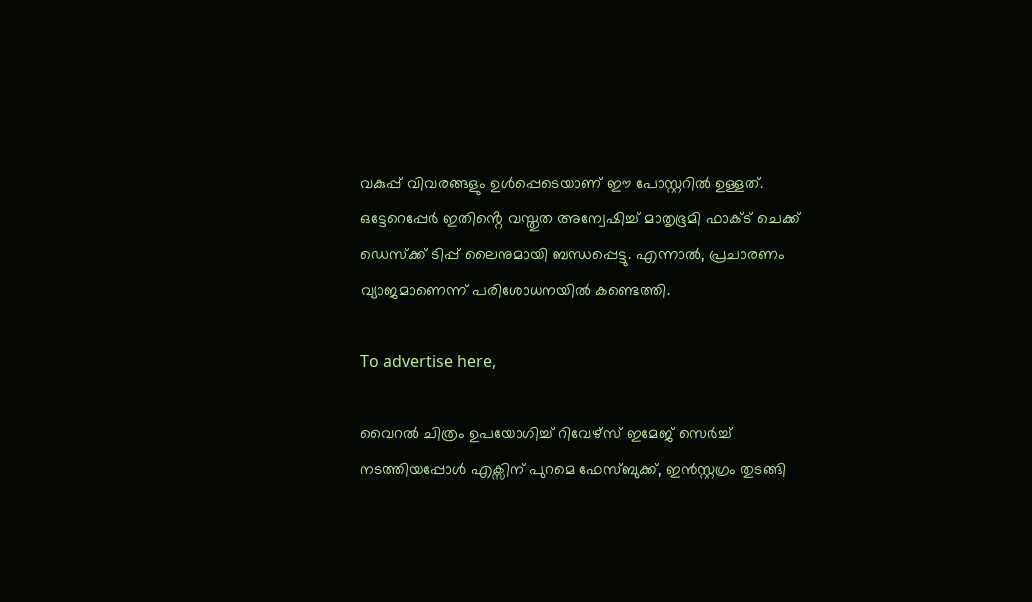വകുപ്പ് വിവരങ്ങളും ഉൾപ്പെടെയാണ് ഈ പോസ്റ്ററിൽ ഉള്ളത്.
ഒട്ടേറെപ്പേർ ഇതിൻ്റെ വസ്തുത അന്വേഷിച്ച് മാതൃഭൂമി ഫാക്ട് ചെക്ക് ഡെസ്ക്ക് ടിപ്പ് ലൈനുമായി ബന്ധപ്പെട്ടു. എന്നാൽ, പ്രചാരണം വ്യാജമാണെന്ന് പരിശോധനയിൽ കണ്ടെത്തി.

To advertise here,

വൈറൽ ചിത്രം ഉപയോഗിച്ച് റിവേഴ്സ് ഇമേജ് സെർച്ച് നടത്തിയപ്പോൾ എക്സിന് പുറമെ ഫേസ്ബുക്ക്, ഇൻസ്റ്റഗ്രം തുടങ്ങി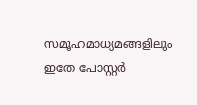സമൂഹമാധ്യമങ്ങളിലും ഇതേ പോസ്റ്റർ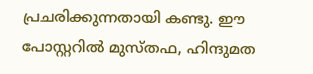പ്രചരിക്കുന്നതായി കണ്ടു. ഈ പോസ്റ്ററിൽ മുസ്തഫ, ഹിന്ദുമത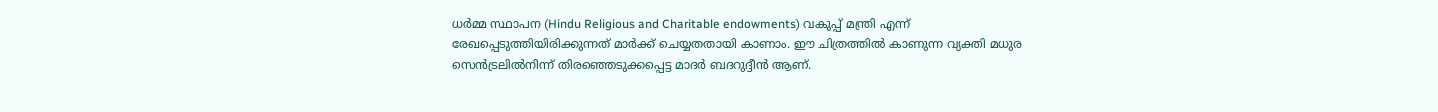ധർമ്മ സ്ഥാപന (Hindu Religious and Charitable endowments) വകുപ്പ് മന്ത്രി എന്ന് രേഖപ്പെടുത്തിയിരിക്കുന്നത് മാർക്ക് ചെയ്യതതായി കാണാം. ഈ ചിത്രത്തിൽ കാണുന്ന വ്യക്തി മധുര സെൻട്രലിൽനിന്ന് തിരഞ്ഞെടുക്കപ്പെട്ട മാദർ ബദറുദ്ദീൻ ആണ്.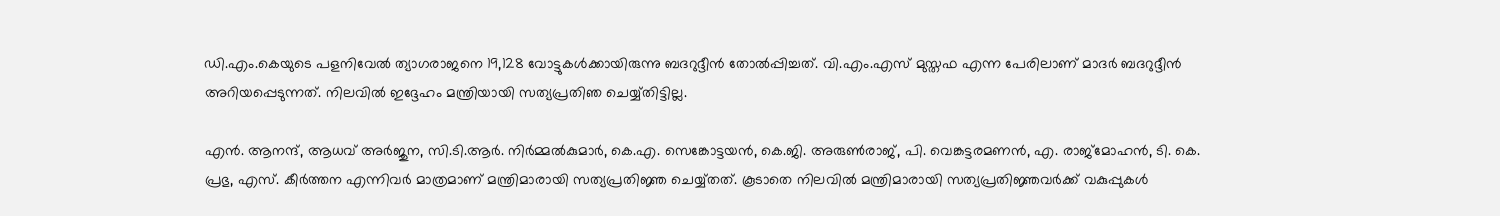ഡി.എം.കെയുടെ പളനിവേൽ ത്യാഗരാജനെ 19,128 വോട്ടുകൾക്കായിരുന്നു ബദറുദ്ദീൻ തോൽപ്പിച്ചത്. വി.എം.എസ് മുസ്തഫ എന്ന പേരിലാണ് മാദർ ബദറുദ്ദീൻ അറിയപ്പെടുന്നത്. നിലവിൽ ഇദ്ദേഹം മന്ത്രിയായി സത്യപ്രതിഞ ചെയ്യ്തിട്ടില്ല.

എൻ. ആനന്ദ്, ആധവ് അർജുന, സി.ടി.ആർ. നിർമ്മൽകുമാർ, കെ.എ. സെങ്കോട്ടയൻ, കെ.ജി. അരുൺരാജ്, പി. വെങ്കട്ടരമണൻ, എ. രാജ്മോഹൻ, ടി. കെ. പ്രഭു, എസ്. കീർത്തന എന്നിവർ മാത്രമാണ് മന്ത്രിമാരായി സത്യപ്രതിജ്ഞ ചെയ്യ്തത്. കൂടാതെ നിലവിൽ മന്ത്രിമാരായി സത്യപ്രതിജ്ഞവർക്ക് വകുപ്പുകൾ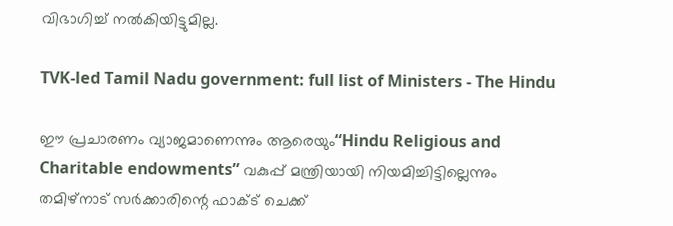വിഭാഗിച്ച് നൽകിയിട്ടുമില്ല.

TVK-led Tamil Nadu government: full list of Ministers - The Hindu

ഈ പ്രചാരണം വ്യാജമാണെന്നും ആരെയും“Hindu Religious and Charitable endowments” വകുപ്പ് മന്ത്രിയായി നിയമിച്ചിട്ടില്ലെന്നും തമിഴ്‌നാട് സർക്കാരിന്റെ ഫാക്ട് ചെക്ക്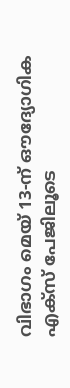വിഭാഗം മെയ് 13-ന് ഔദ്യോഗിക എക്സ് പേജിലൂടെ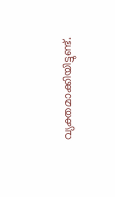വ്യക്തമാക്കിയിട്ടുണ്ട്.